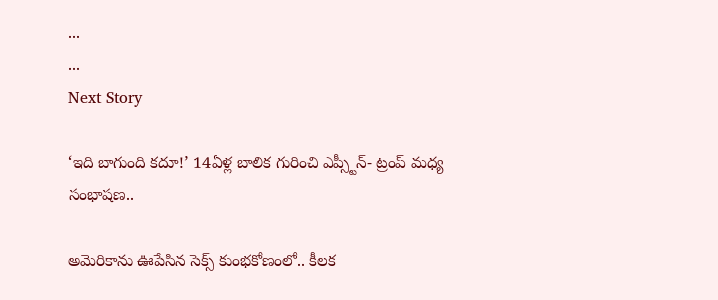...
...
Next Story

‘ఇది బాగుంది కదూ!’ 14ఏళ్ల బాలిక గురించి ఎప్స్టీన్- ట్రంప్ మధ్య సంభాషణ..

అమెరికాను ఊపేసిన సెక్స్ కుంభకోణంలో.. కీలక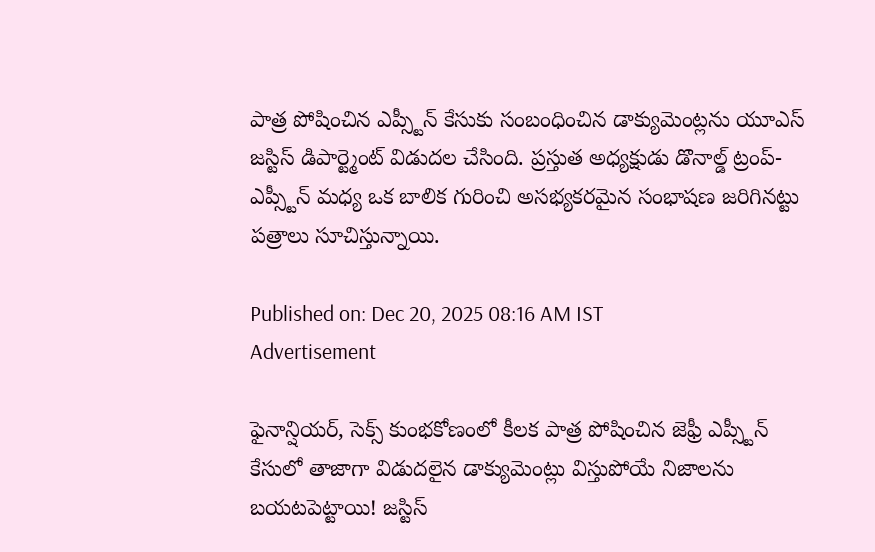పాత్ర పోషించిన ఎప్స్టీన్ కేసుకు సంబంధించిన డాక్యుమెంట్లను యూఎస్ జస్టిస్ డిపార్ట్మెంట్ విడుదల చేసింది. ప్రస్తుత అధ్యక్షుడు డొనాల్డ్ ట్రంప్- ఎప్స్టీన్ మధ్య ఒక బాలిక గురించి అసభ్యకరమైన సంభాషణ జరిగినట్టు పత్రాలు సూచిస్తున్నాయి.

Published on: Dec 20, 2025 08:16 AM IST
Advertisement

ఫైనాన్షియర్, సెక్స్ కుంభకోణంలో కీలక పాత్ర పోషించిన జెఫ్రీ ఎప్స్టీన్ కేసులో తాజాగా విడుదలైన డాక్యుమెంట్లు విస్తుపోయే నిజాలను బయటపెట్టాయి! జస్టిస్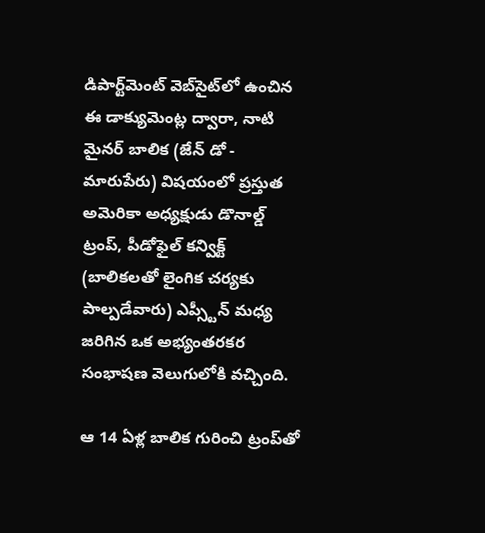డిపార్ట్‌మెంట్ వెబ్‌సైట్‌లో ఉంచిన ఈ డాక్యుమెంట్ల ద్వారా, నాటి మైనర్ బాలిక (జేన్ డో - మారుపేరు) విషయంలో ప్రస్తుత అమెరికా అధ్యక్షుడు డొనాల్డ్ ట్రంప్, పీడోఫైల్ కన్విక్ట్ (బాలికలతో లైంగిక చర్యకు పాల్పడేవారు) ఎప్స్టీన్ మధ్య జరిగిన ఒక అభ్యంతరకర సంభాషణ వెలుగులోకి వచ్చింది.

ఆ 14 ఏళ్ల బాలిక గురించి ట్రంప్‌తో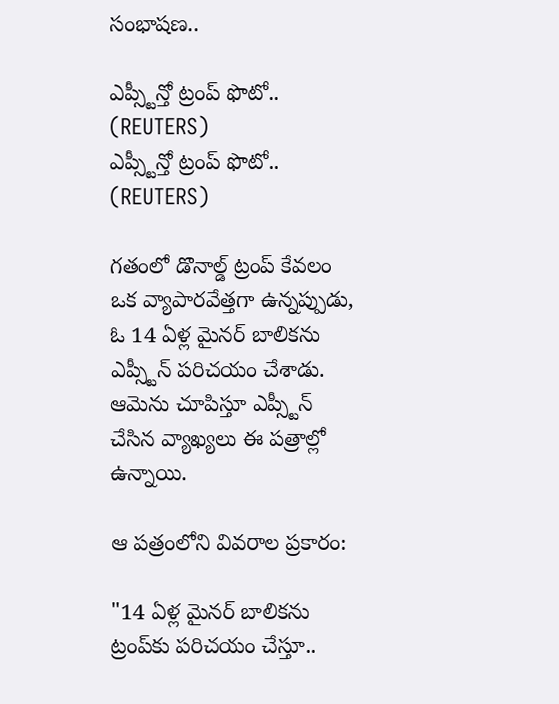సంభాషణ..

ఎప్స్టీన్తో ట్రంప్ ఫొటో.. (REUTERS)
ఎప్స్టీన్తో ట్రంప్ ఫొటో.. (REUTERS)

గతంలో డొనాల్డ్ ట్రంప్‌ కేవలం ఒక వ్యాపారవేత్తగా ఉన్నప్పుడు, ఓ 14 ఏళ్ల మైనర్ బాలికను ఎప్స్టీన్ పరిచయం చేశాడు. ఆమెను చూపిస్తూ ఎప్స్టీన్ చేసిన వ్యాఖ్యలు ఈ పత్రాల్లో ఉన్నాయి.

ఆ పత్రంలోని వివరాల ప్రకారం:

"14 ఏళ్ల మైనర్ బాలికను ట్రంప్‌కు పరిచయం చేస్తూ..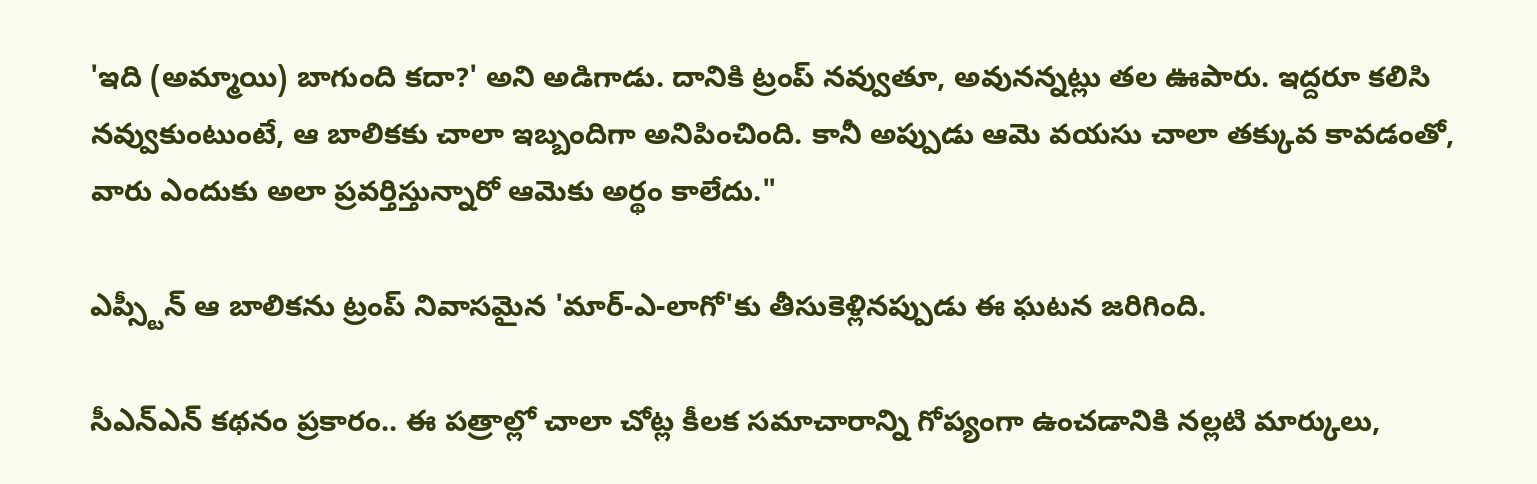'ఇది (అమ్మాయి) బాగుంది కదా?' అని అడిగాడు. దానికి ట్రంప్ నవ్వుతూ, అవునన్నట్లు తల ఊపారు. ఇద్దరూ కలిసి నవ్వుకుంటుంటే, ఆ బాలికకు చాలా ఇబ్బందిగా అనిపించింది. కానీ అప్పుడు ఆమె వయసు చాలా తక్కువ కావడంతో, వారు ఎందుకు అలా ప్రవర్తిస్తున్నారో ఆమెకు అర్థం కాలేదు."

ఎప్స్టీన్ ఆ బాలికను ట్రంప్ నివాసమైన 'మార్-ఎ-లాగో'కు తీసుకెళ్లినప్పుడు ఈ ఘటన జరిగింది.

సీఎన్ఎన్ కథనం ప్రకారం.. ఈ పత్రాల్లో చాలా చోట్ల కీలక సమాచారాన్ని గోప్యంగా ఉంచడానికి నల్లటి మార్కులు,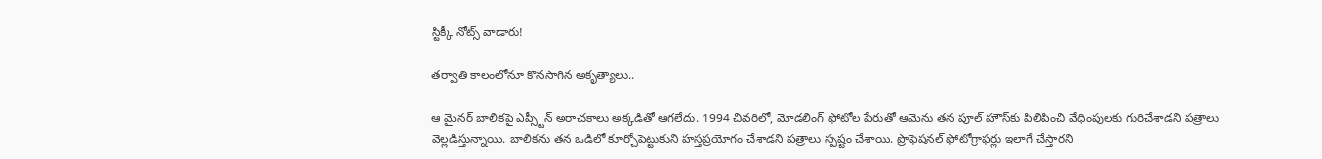స్టిక్కీ నోట్స్ వాడారు!

తర్వాతి కాలంలోనూ కొనసాగిన అకృత్యాలు..

ఆ మైనర్ బాలికపై ఎప్స్టీన్ అరాచకాలు అక్కడితో ఆగలేదు. 1994 చివరిలో, మోడలింగ్ ఫోటోల పేరుతో ఆమెను తన పూల్ హౌస్‌కు పిలిపించి వేధింపులకు గురిచేశాడని పత్రాలు వెల్లడిస్తున్నాయి. బాలికను తన ఒడిలో కూర్చోపెట్టుకుని హస్తప్రయోగం చేశాడని పత్రాలు స్పష్టం చేశాయి. ప్రొఫెషనల్ ఫోటోగ్రాఫర్లు ఇలాగే చేస్తారని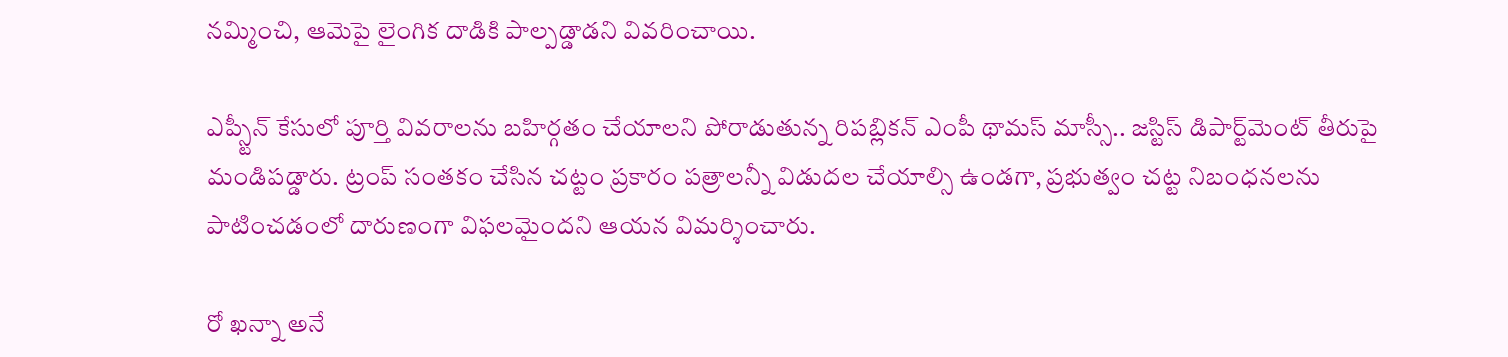నమ్మించి, ఆమెపై లైంగిక దాడికి పాల్పడ్డాడని వివరించాయి.

ఎప్స్టీన్ కేసులో పూర్తి వివరాలను బహిర్గతం చేయాలని పోరాడుతున్న రిపబ్లికన్ ఎంపీ థామస్ మాస్సీ.. జస్టిస్ డిపార్ట్‌మెంట్ తీరుపై మండిపడ్డారు. ట్రంప్ సంతకం చేసిన చట్టం ప్రకారం పత్రాలన్నీ విడుదల చేయాల్సి ఉండగా, ప్రభుత్వం చట్ట నిబంధనలను పాటించడంలో దారుణంగా విఫలమైందని ఆయన విమర్శించారు.

రో ఖన్నా అనే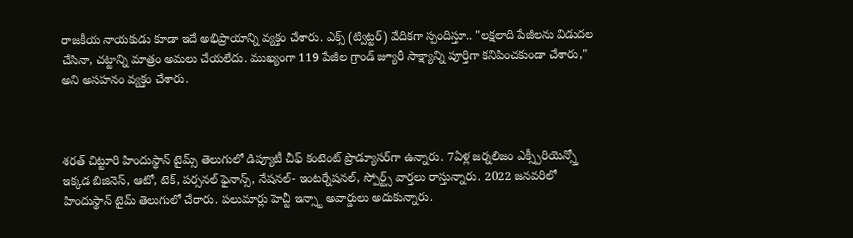రాజకీయ నాయకుడు కూడా ఇదే అభిప్రాయాన్ని వ్యక్తం చేశారు. ఎక్స్ (ట్విట్టర్) వేదికగా స్పందిస్తూ.. "లక్షలాది పేజీలను విడుదల చేసినా, చట్టాన్ని మాత్రం అమలు చేయలేదు. ముఖ్యంగా 119 పేజీల గ్రాండ్ జ్యూరీ సాక్ష్యాన్ని పూర్తిగా కనిపించకుండా చేశారు," అని అసహనం వ్యక్తం చేశారు.



శరత్ చిట్టూరి హిందుస్థాన్ టైమ్స్ తెలుగులో డిప్యూటీ చీఫ్ కంటెంట్ ప్రొడ్యూసర్‌గా ఉన్నారు. 7ఏళ్ల జర్నలిజం ఎక్స్పీరియెన్స్తో ఇక్కడ బిజినెస్, ఆటో, టెక్, పర్సనల్ ఫైనాన్స్, నేషనల్- ఇంటర్నేషనల్, స్పోర్ట్స్ వార్తలు రాస్తున్నారు. 2022 జనవరిలో హిందుస్థాన్ టైమ్ తెలుగులో చేరారు. పలుమార్లు హెచ్టీ ఇన్స్టా అవార్డులు అదుకున్నారు.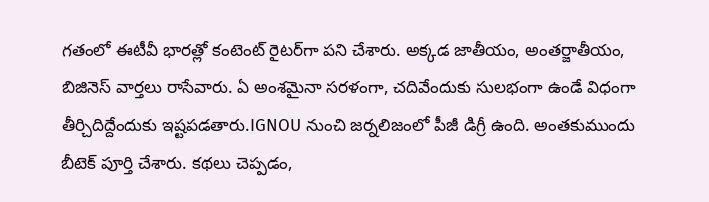గతంలో ఈటీవీ భారత్లో కంటెంట్ రైటర్‌గా పని చేశారు. అక్కడ జాతీయం, అంతర్జాతీయం, బిజినెస్ వార్తలు రాసేవారు. ఏ అంశమైనా సరళంగా, చదివేందుకు సులభంగా ఉండే విధంగా తీర్చిదిద్దేందుకు ఇష్టపడతారు.IGNOU నుంచి జర్నలిజంలో పీజీ డిగ్రీ ఉంది. అంతకుముందు బీటెక్ పూర్తి చేశారు. కథలు చెప్పడం,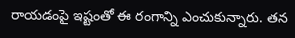రాయడంపై ఇష్టంతో ఈ రంగాన్ని ఎంచుకున్నారు. తన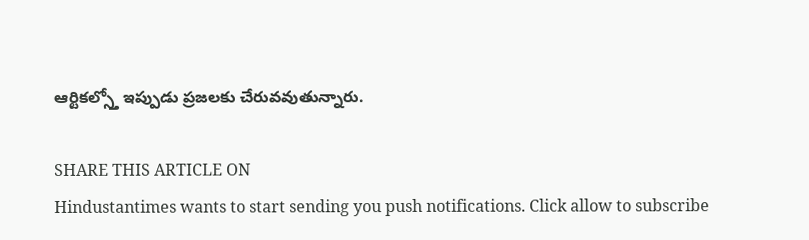ఆర్టికల్స్తో ఇప్పుడు ప్రజలకు చేరువవుతున్నారు.

SHARE THIS ARTICLE ON
Hindustantimes wants to start sending you push notifications. Click allow to subscribe